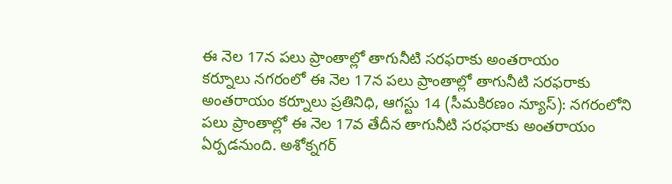ఈ నెల 17న పలు ప్రాంతాల్లో తాగునీటి సరఫరాకు అంతరాయం
కర్నూలు నగరంలో ఈ నెల 17న పలు ప్రాంతాల్లో తాగునీటి సరఫరాకు అంతరాయం కర్నూలు ప్రతినిధి, ఆగస్టు 14 (సీమకిరణం న్యూస్): నగరంలోని పలు ప్రాంతాల్లో ఈ నెల 17వ తేదీన తాగునీటి సరఫరాకు అంతరాయం ఏర్పడనుంది. అశోక్నగర్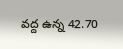వద్ద ఉన్న 42.70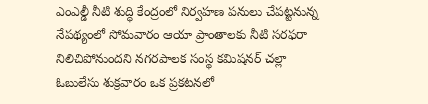ఎంఎల్డీ నీటి శుద్ధి కేంద్రంలో నిర్వహణ పనులు చేపట్టనున్న నేపథ్యంలో సోమవారం ఆయా ప్రాంతాలకు నీటి సరఫరా నిలిచిపోనుందని నగరపాలక సంస్థ కమిషనర్ చల్లా ఓబులేసు శుక్రవారం ఒక ప్రకటనలో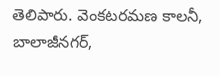తెలిపారు. వెంకటరమణ కాలనీ, బాలాజీనగర్,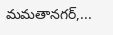మమతానగర్,...